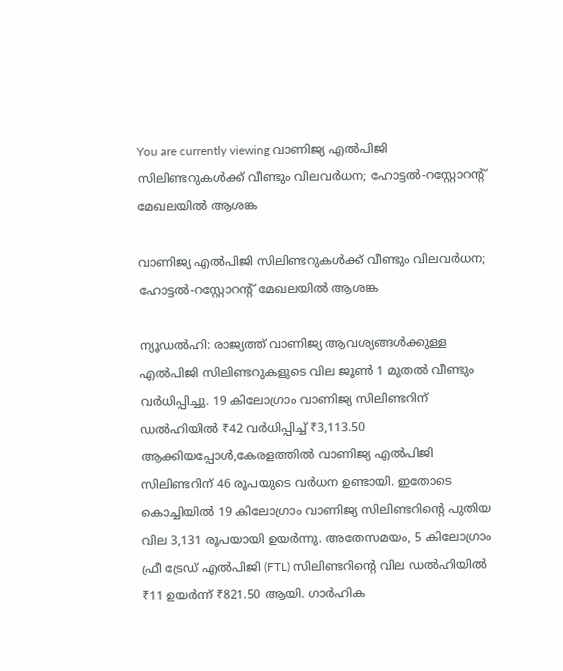You are currently viewing വാണിജ്യ എൽപിജി സിലിണ്ടറുകൾക്ക് വീണ്ടും വിലവർധന; ഹോട്ടൽ-റസ്റ്റോറന്റ് മേഖലയിൽ ആശങ്ക

വാണിജ്യ എൽപിജി സിലിണ്ടറുകൾക്ക് വീണ്ടും വിലവർധന; ഹോട്ടൽ-റസ്റ്റോറന്റ് മേഖലയിൽ ആശങ്ക

ന്യൂഡൽഹി: രാജ്യത്ത് വാണിജ്യ ആവശ്യങ്ങൾക്കുള്ള എൽപിജി സിലിണ്ടറുകളുടെ വില ജൂൺ 1 മുതൽ വീണ്ടും വർധിപ്പിച്ചു. 19 കിലോഗ്രാം വാണിജ്യ സിലിണ്ടറിന് ഡൽഹിയിൽ ₹42 വർധിപ്പിച്ച് ₹3,113.50 ആക്കിയപ്പോൾ,കേരളത്തിൽ വാണിജ്യ എൽപിജി സിലിണ്ടറിന് 46 രൂപയുടെ വർധന ഉണ്ടായി. ഇതോടെ കൊച്ചിയിൽ 19 കിലോഗ്രാം വാണിജ്യ സിലിണ്ടറിന്റെ പുതിയ വില 3,131 രൂപയായി ഉയർന്നു. അതേസമയം, 5 കിലോഗ്രാം ഫ്രീ ട്രേഡ് എൽപിജി (FTL) സിലിണ്ടറിന്റെ വില ഡൽഹിയിൽ ₹11 ഉയർന്ന് ₹821.50 ആയി. ഗാർഹിക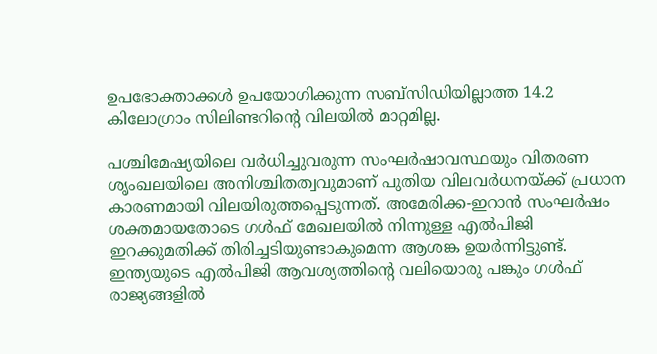ഉപഭോക്താക്കൾ ഉപയോഗിക്കുന്ന സബ്സിഡിയില്ലാത്ത 14.2 കിലോഗ്രാം സിലിണ്ടറിന്റെ വിലയിൽ മാറ്റമില്ല.

പശ്ചിമേഷ്യയിലെ വർധിച്ചുവരുന്ന സംഘർഷാവസ്ഥയും വിതരണ ശൃംഖലയിലെ അനിശ്ചിതത്വവുമാണ് പുതിയ വിലവർധനയ്ക്ക് പ്രധാന കാരണമായി വിലയിരുത്തപ്പെടുന്നത്. അമേരിക്ക-ഇറാൻ സംഘർഷം ശക്തമായതോടെ ഗൾഫ് മേഖലയിൽ നിന്നുള്ള എൽപിജി ഇറക്കുമതിക്ക് തിരിച്ചടിയുണ്ടാകുമെന്ന ആശങ്ക ഉയർന്നിട്ടുണ്ട്. ഇന്ത്യയുടെ എൽപിജി ആവശ്യത്തിന്റെ വലിയൊരു പങ്കും ഗൾഫ് രാജ്യങ്ങളിൽ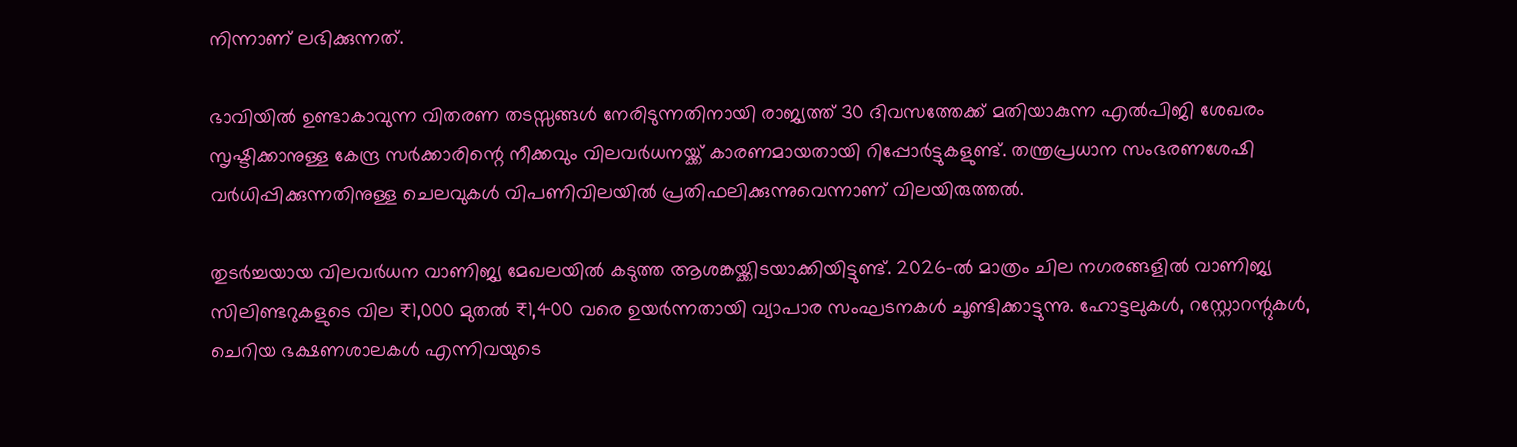നിന്നാണ് ലഭിക്കുന്നത്.

ഭാവിയിൽ ഉണ്ടാകാവുന്ന വിതരണ തടസ്സങ്ങൾ നേരിടുന്നതിനായി രാജ്യത്ത് 30 ദിവസത്തേക്ക് മതിയാകുന്ന എൽപിജി ശേഖരം സൃഷ്ടിക്കാനുള്ള കേന്ദ്ര സർക്കാരിന്റെ നീക്കവും വിലവർധനയ്ക്ക് കാരണമായതായി റിപ്പോർട്ടുകളുണ്ട്. തന്ത്രപ്രധാന സംഭരണശേഷി വർധിപ്പിക്കുന്നതിനുള്ള ചെലവുകൾ വിപണിവിലയിൽ പ്രതിഫലിക്കുന്നുവെന്നാണ് വിലയിരുത്തൽ.

തുടർച്ചയായ വിലവർധന വാണിജ്യ മേഖലയിൽ കടുത്ത ആശങ്കയ്ക്കിടയാക്കിയിട്ടുണ്ട്. 2026-ൽ മാത്രം ചില നഗരങ്ങളിൽ വാണിജ്യ സിലിണ്ടറുകളുടെ വില ₹1,000 മുതൽ ₹1,400 വരെ ഉയർന്നതായി വ്യാപാര സംഘടനകൾ ചൂണ്ടിക്കാട്ടുന്നു. ഹോട്ടലുകൾ, റസ്റ്റോറന്റുകൾ, ചെറിയ ഭക്ഷണശാലകൾ എന്നിവയുടെ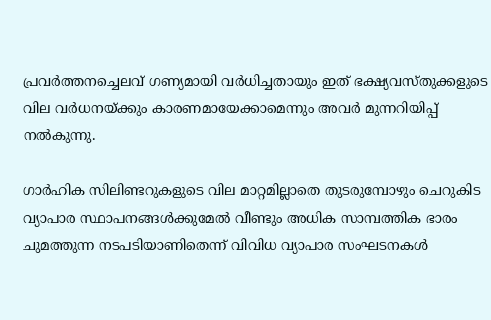പ്രവർത്തനച്ചെലവ് ഗണ്യമായി വർധിച്ചതായും ഇത് ഭക്ഷ്യവസ്തുക്കളുടെ വില വർധനയ്ക്കും കാരണമായേക്കാമെന്നും അവർ മുന്നറിയിപ്പ് നൽകുന്നു.

ഗാർഹിക സിലിണ്ടറുകളുടെ വില മാറ്റമില്ലാതെ തുടരുമ്പോഴും ചെറുകിട വ്യാപാര സ്ഥാപനങ്ങൾക്കുമേൽ വീണ്ടും അധിക സാമ്പത്തിക ഭാരം ചുമത്തുന്ന നടപടിയാണിതെന്ന് വിവിധ വ്യാപാര സംഘടനകൾ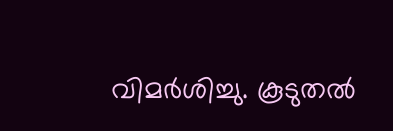വിമർശിച്ചു. കൂടുതൽ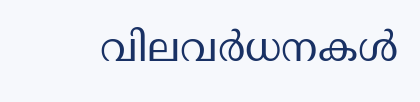വിലവർധനകൾ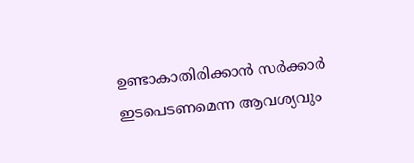ഉണ്ടാകാതിരിക്കാൻ സർക്കാർ ഇടപെടണമെന്ന ആവശ്യവും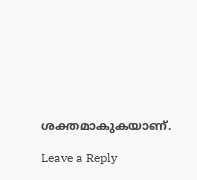ശക്തമാകുകയാണ്.

Leave a Reply